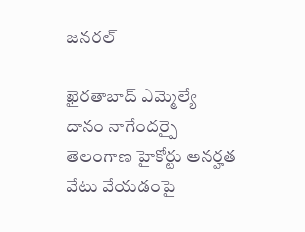జనరల్

ఖైరతాబాద్ ఎమ్మెల్యే దానం నాగేందర్పై తెలంగాణ హైకోర్టు అనర్హత వేటు వేయడంపై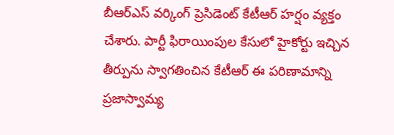బీఆర్ఎస్ వర్కింగ్ ప్రెసిడెంట్ కేటీఆర్ హర్షం వ్యక్తం చేశారు. పార్టీ ఫిరాయింపుల కేసులో హైకోర్టు ఇచ్చిన తీర్పును స్వాగతించిన కేటీఆర్ ఈ పరిణామాన్ని ప్రజాస్వామ్య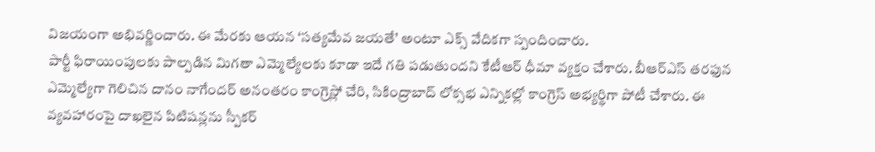విజయంగా అభివర్ణించారు. ఈ మేరకు ఆయన ‘సత్యమేవ జయతే’ అంటూ ఎక్స్ వేదికగా స్పందించారు.
పార్టీ ఫిరాయింపులకు పాల్పడిన మిగతా ఎమ్మెల్యేలకు కూడా ఇదే గతి పడుతుందని కేటీఆర్ ధీమా వ్యక్తం చేశారు. బీఆర్ఎస్ తరఫున ఎమ్మెల్యేగా గెలిచిన దానం నాగేందర్ అనంతరం కాంగ్రెస్లో చేరి, సికింద్రాబాద్ లోక్సభ ఎన్నికల్లో కాంగ్రెస్ అభ్యర్థిగా పోటీ చేశారు. ఈ వ్యవహారంపై దాఖలైన పిటిషన్లను స్పీకర్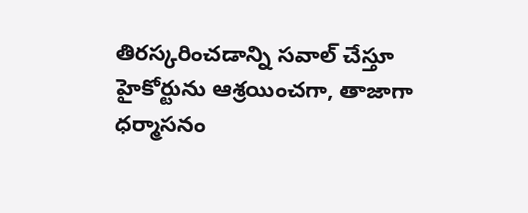తిరస్కరించడాన్ని సవాల్ చేస్తూ హైకోర్టును ఆశ్రయించగా, తాజాగా ధర్మాసనం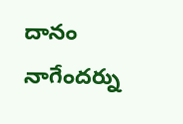దానం నాగేందర్ను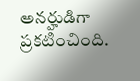అనర్హుడిగా ప్రకటించింది.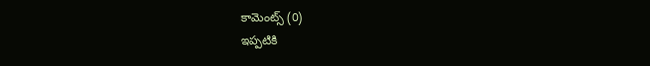కామెంట్స్ (0)
ఇప్పటికి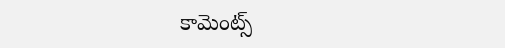కామెంట్స్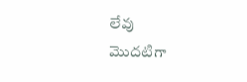లేవు
మొదటిగా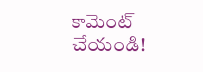కామెంట్ చేయండి!